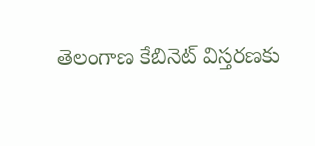తెలంగాణ కేబినెట్ విస్తరణకు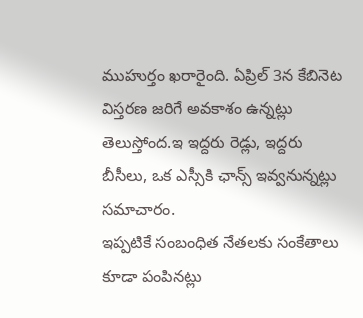ముహుర్తం ఖరారైంది. ఏప్రిల్ 3న కేబినెట విస్తరణ జరిగే అవకాశం ఉన్నట్లు తెలుస్తోంద.ఇ ఇద్దరు రెడ్లు, ఇద్దరు బీసీలు, ఒక ఎస్సీకి ఛాన్స్ ఇవ్వనున్నట్లు సమాచారం.
ఇప్పటికే సంబంధిత నేతలకు సంకేతాలు కూడా పంపినట్లు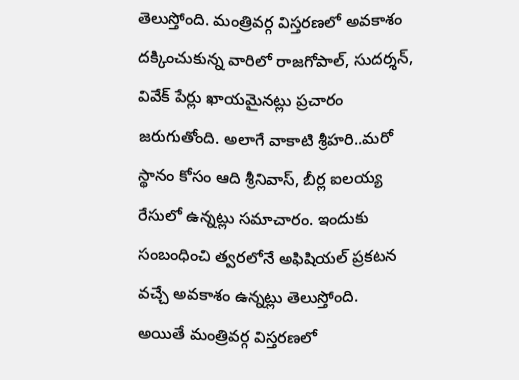తెలుస్తోంది. మంత్రివర్గ విస్తరణలో అవకాశం దక్కించుకున్న వారిలో రాజగోపాల్, సుదర్శన్, వివేక్ పేర్లు ఖాయమైనట్లు ప్రచారం జరుగుతోంది. అలాగే వాకాటి శ్రీహరి..మరో స్థానం కోసం ఆది శ్రీనివాస్, బీర్ల ఐలయ్య రేసులో ఉన్నట్లు సమాచారం. ఇందుకు సంబంధించి త్వరలోనే అఫిషియల్ ప్రకటన వచ్చే అవకాశం ఉన్నట్లు తెలుస్తోంది.
అయితే మంత్రివర్గ విస్తరణలో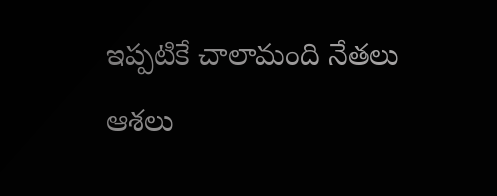ఇప్పటికే చాలామంది నేతలు ఆశలు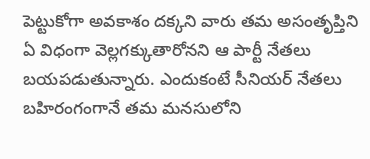పెట్టుకోగా అవకాశం దక్కని వారు తమ అసంతృప్తిని ఏ విధంగా వెల్లగక్కుతారోనని ఆ పార్టీ నేతలు బయపడుతున్నారు. ఎందుకంటే సీనియర్ నేతలు బహిరంగంగానే తమ మనసులోని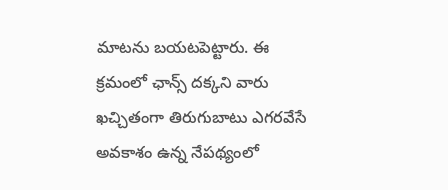మాటను బయటపెట్టారు. ఈ క్రమంలో ఛాన్స్ దక్కని వారు ఖచ్చితంగా తిరుగుబాటు ఎగరవేసే అవకాశం ఉన్న నేపథ్యంలో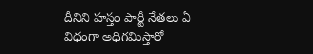దీనిని హస్తం పార్టీ నేతలు ఏ విధంగా అధిగమిస్తారో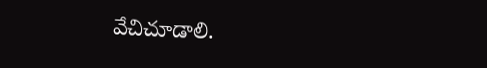వేచిచూడాలి.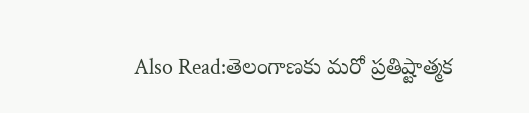Also Read:తెలంగాణకు మరో ప్రతిష్టాత్మక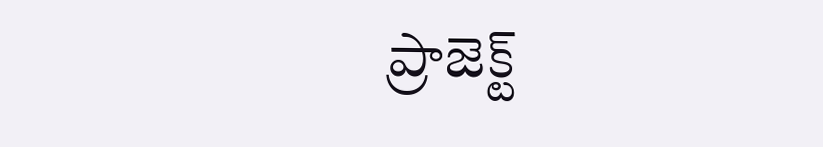ప్రాజెక్ట్